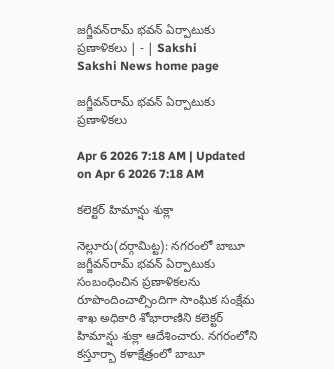జగ్జీవన్‌రామ్‌ భవన్‌ ఏర్పాటుకు ప్రణాళికలు | - | Sakshi
Sakshi News home page

జగ్జీవన్‌రామ్‌ భవన్‌ ఏర్పాటుకు ప్రణాళికలు

Apr 6 2026 7:18 AM | Updated on Apr 6 2026 7:18 AM

కలెక్టర్‌ హిమాన్షు శుక్లా

నెల్లూరు(దర్గామిట్ట): నగరంలో బాబూ జగ్జీవన్‌రామ్‌ భవన్‌ ఏర్పాటుకు సంబంధించిన ప్రణాళికలను రూపొందించాల్సిందిగా సాంఘిక సంక్షేమ శాఖ అధికారి శోభారాణిని కలెక్టర్‌ హిమాన్షు శుక్లా ఆదేశించారు. నగరంలోని కస్తూర్బా కళాక్షేత్రంలో బాబూ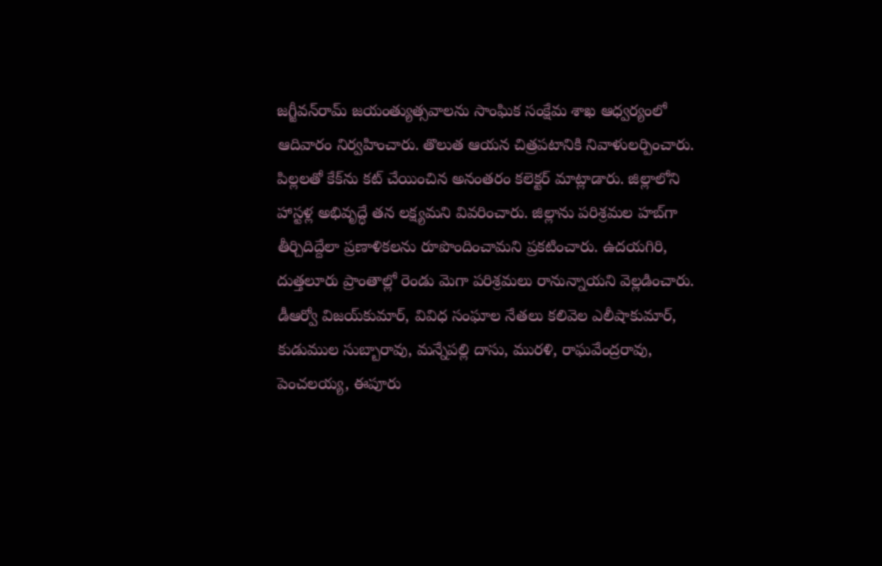జగ్జీవన్‌రామ్‌ జయంత్యుత్సవాలను సాంఘిక సంక్షేమ శాఖ ఆధ్వర్యంలో ఆదివారం నిర్వహించారు. తొలుత ఆయన చిత్రపటానికి నివాళులర్పించారు. పిల్లలతో కేక్‌ను కట్‌ చేయించిన అనంతరం కలెక్టర్‌ మాట్లాడారు. జిల్లాలోని హాస్టళ్ల అభివృద్ధే తన లక్ష్యమని వివరించారు. జిల్లాను పరిశ్రమల హబ్‌గా తీర్చిదిద్దేలా ప్రణాళికలను రూపొందించామని ప్రకటించారు. ఉదయగిరి, దుత్తలూరు ప్రాంతాల్లో రెండు మెగా పరిశ్రమలు రానున్నాయని వెల్లడించారు. డీఆర్వో విజయ్‌కుమార్‌, వివిధ సంఘాల నేతలు కలివెల ఎలీషాకుమార్‌, కుడుముల సుబ్బారావు, మన్నేపల్లి దాసు, మురళి, రాఘవేంద్రరావు, పెంచలయ్య, ఈపూరు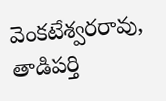వెంకటేశ్వరరావు, తాడిపర్తి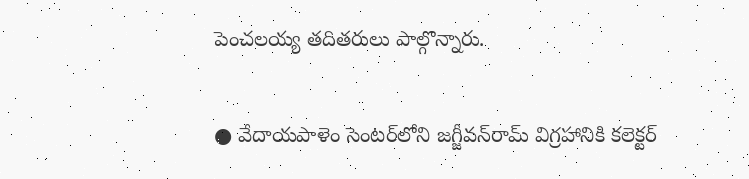పెంచలయ్య తదితరులు పాల్గొన్నారు.

● వేదాయపాళెం సెంటర్‌లోని జగ్జీవన్‌రామ్‌ విగ్రహానికి కలెక్టర్‌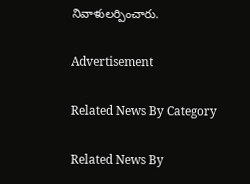నివాళులర్పించారు.

Advertisement

Related News By Category

Related News By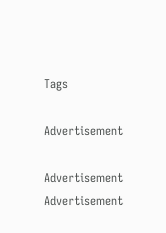Tags

Advertisement

Advertisement
Advertisement